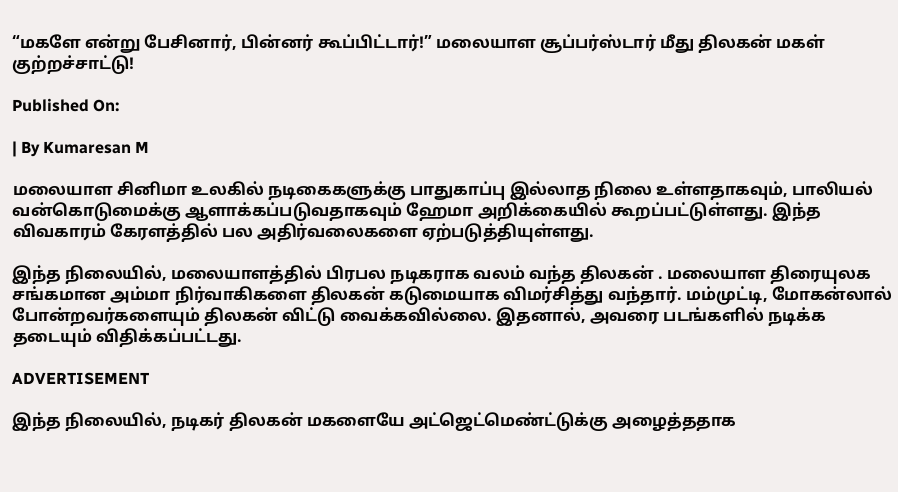“மகளே என்று பேசினார், பின்னர் கூப்பிட்டார்!” மலையாள சூப்பர்ஸ்டார் மீது திலகன் மகள் குற்றச்சாட்டு!

Published On:

| By Kumaresan M

மலையாள சினிமா உலகில் நடிகைகளுக்கு பாதுகாப்பு இல்லாத நிலை உள்ளதாகவும், பாலியல் வன்கொடுமைக்கு ஆளாக்கப்படுவதாகவும் ஹேமா அறிக்கையில் கூறப்பட்டுள்ளது. இந்த விவகாரம் கேரளத்தில் பல அதிர்வலைகளை ஏற்படுத்தியுள்ளது.

இந்த நிலையில், மலையாளத்தில் பிரபல நடிகராக வலம் வந்த திலகன் . மலையாள திரையுலக சங்கமான அம்மா நிர்வாகிகளை திலகன் கடுமையாக விமர்சித்து வந்தார். மம்முட்டி, மோகன்லால் போன்றவர்களையும் திலகன் விட்டு வைக்கவில்லை. இதனால், அவரை படங்களில் நடிக்க தடையும் விதிக்கப்பட்டது.

ADVERTISEMENT

இந்த நிலையில், நடிகர் திலகன் மகளையே அட்ஜெட்மெண்ட்டுக்கு அழைத்ததாக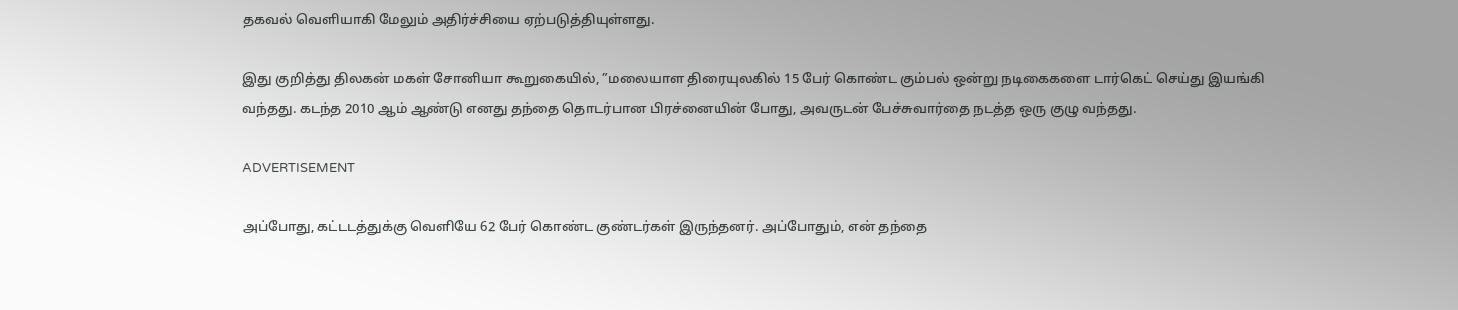தகவல் வெளியாகி மேலும் அதிர்ச்சியை ஏற்படுத்தியுள்ளது.

இது குறித்து திலகன் மகள் சோனியா கூறுகையில், ”மலையாள திரையுலகில் 15 பேர் கொண்ட கும்பல் ஒன்று நடிகைகளை டார்கெட் செய்து இயங்கி வந்தது. கடந்த 2010 ஆம் ஆண்டு எனது தந்தை தொடர்பான பிரச்னையின் போது, அவருடன் பேச்சுவார்தை நடத்த ஒரு குழு வந்தது.

ADVERTISEMENT

அப்போது, கட்டடத்துக்கு வெளியே 62 பேர் கொண்ட குண்டர்கள் இருந்தனர். அப்போதும், என் தந்தை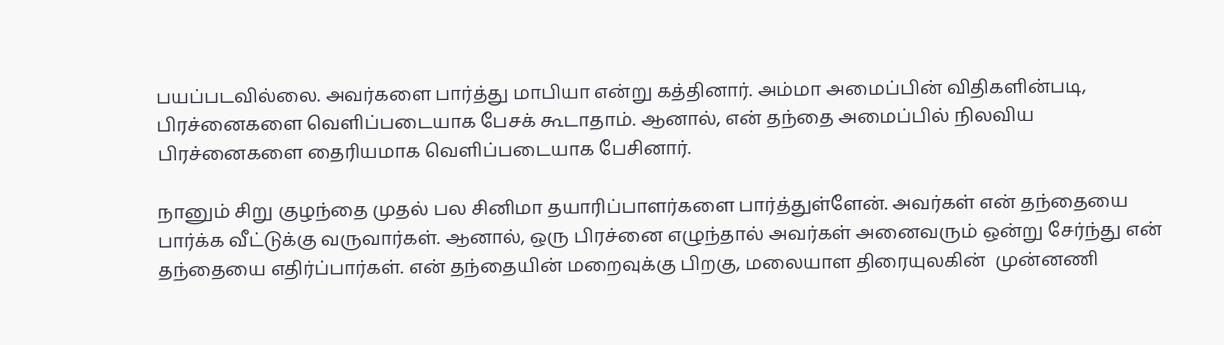பயப்படவில்லை. அவர்களை பார்த்து மாபியா என்று கத்தினார். அம்மா அமைப்பின் விதிகளின்படி, பிரச்னைகளை வெளிப்படையாக பேசக் கூடாதாம். ஆனால், என் தந்தை அமைப்பில் நிலவிய பிரச்னைகளை தைரியமாக வெளிப்படையாக பேசினார்.

நானும் சிறு குழந்தை முதல் பல சினிமா தயாரிப்பாளர்களை பார்த்துள்ளேன். அவர்கள் என் தந்தையை பார்க்க வீட்டுக்கு வருவார்கள். ஆனால், ஒரு பிரச்னை எழுந்தால் அவர்கள் அனைவரும் ஒன்று சேர்ந்து என் தந்தையை எதிர்ப்பார்கள். என் தந்தையின் மறைவுக்கு பிறகு, மலையாள திரையுலகின்  முன்னணி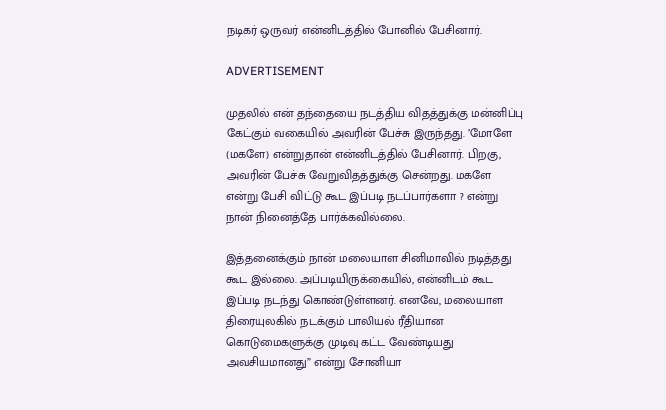நடிகர் ஒருவர் என்னிடத்தில் போனில் பேசினார்.

ADVERTISEMENT

முதலில் என் தந்தையை நடத்திய விதத்துக்கு மன்னிப்பு கேட்கும் வகையில் அவரின் பேச்சு இருந்தது. ’மோளே (மகளே) என்றுதான் என்னிடத்தில் பேசினார். பிறகு, அவரின் பேச்சு வேறுவிதத்துக்கு சென்றது. மகளே என்று பேசி விட்டு கூட இப்படி நடப்பார்களா ? என்று நான் நினைத்தே பார்க்கவில்லை.

இத்தனைக்கும் நான் மலையாள சினிமாவில் நடித்தது கூட இல்லை. அப்படியிருக்கையில், என்னிடம் கூட இப்படி நடந்து கொண்டுள்ளனர். எனவே, மலையாள திரையுலகில் நடக்கும் பாலியல் ரீதியான கொடுமைகளுக்கு முடிவு கட்ட வேண்டியது அவசியமானது” என்று சோனியா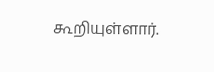கூறியுள்ளார்.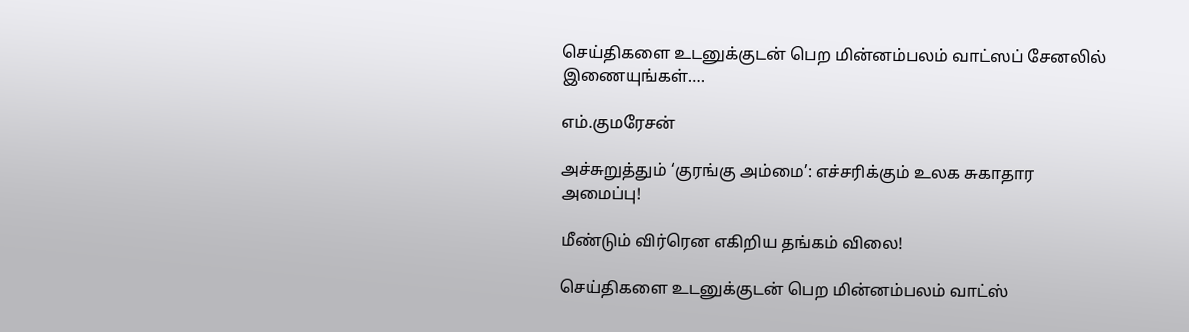செய்திகளை உடனுக்குடன் பெற மின்னம்பலம் வாட்ஸப் சேனலில் இணையுங்கள்….

எம்.குமரேசன்

அச்சுறுத்தும் ‘குரங்கு அம்மை’: எச்சரிக்கும் உலக சுகாதார அமைப்பு!

மீண்டும் விர்ரென எகிறிய தங்கம் விலை!

செய்திகளை உடனுக்குடன் பெற மின்னம்பலம் வாட்ஸ்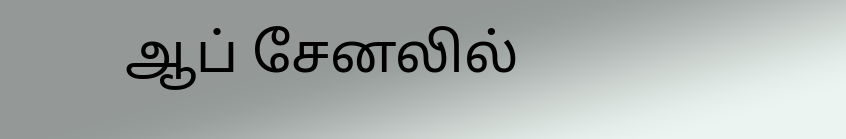ஆப் சேனலில்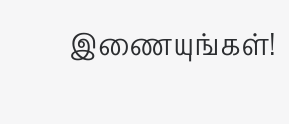இணையுங்கள்!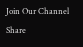Join Our Channel
Share